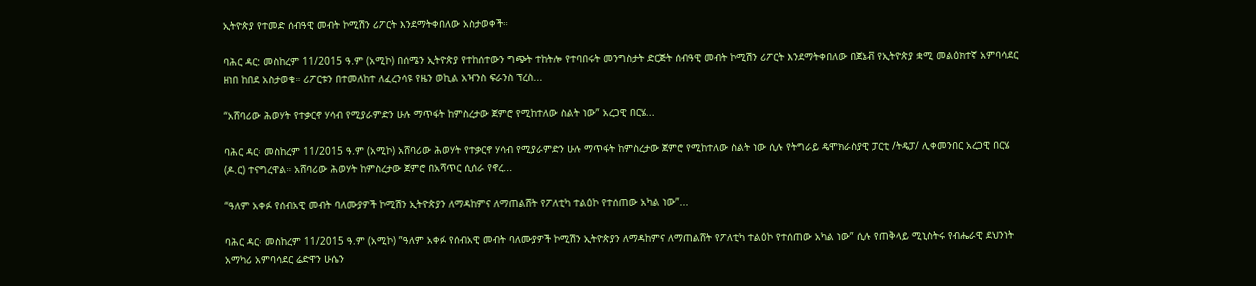ኢትዮጵያ የተመድ ሰብዓዊ መብት ኮሚሽን ሪፖርት እንደማትቀበለው አስታወቀች።

ባሕር ዳር: መስከረም 11/2015 ዓ.ም (አሚኮ) በሰሜን ኢትዮጵያ የተከሰተውን ግጭት ተከትሎ የተባበሩት መንግስታት ድርጅት ሰብዓዊ መብት ኮሚሽን ሪፖርት እንደማትቀበለው በጀኔቭ የኢትዮጵያ ቋሚ መልዕክተኛ አምባሳደር ዘነበ ከበደ አስታወቁ። ሪፖርቱን በተመለከተ ለፈረንሳዩ የዜን ወኪል አዣንስ ፍራንስ ፕረስ...

“አሸባሪው ሕወሃት የተቃርኖ ሃሳብ የሚያራምድን ሁሉ ማጥፋት ከምስረታው ጀምሮ የሚከተለው ስልት ነው” አረጋዊ በርሄ...

ባሕር ዳር፡ መስከረም 11/2015 ዓ.ም (አሚኮ) አሸባሪው ሕወሃት የተቃርኖ ሃሳብ የሚያራምድን ሁሉ ማጥፋት ከምስረታው ጀምሮ የሚከተለው ስልት ነው ሲሉ የትግራይ ዴሞክራስያዊ ፓርቲ /ትዴፓ/ ሊቀመንበር አረጋዊ በርሄ (ዶ.ር) ተናግረዋል። አሸባሪው ሕወሃት ከምስረታው ጀምሮ በአሻጥር ሲሰራ የኖረ...

“ዓለም አቀፉ የሰብአዊ መብት ባለሙያዎች ኮሚሽን ኢትዮጵያን ለማዳከምና ለማጠልሸት የፖለቲካ ተልዕኮ የተሰጠው አካል ነው”...

ባሕር ዳር፡ መስከረም 11/2015 ዓ.ም (አሚኮ) ”ዓለም አቀፉ የሰብአዊ መብት ባለሙያዎች ኮሚሽን ኢትዮጵያን ለማዳከምና ለማጠልሸት የፖለቲካ ተልዕኮ የተሰጠው አካል ነው” ሲሉ የጠቅላይ ሚኒስትሩ የብሔራዊ ደህንነት አማካሪ አምባሳደር ሬድዋን ሁሴን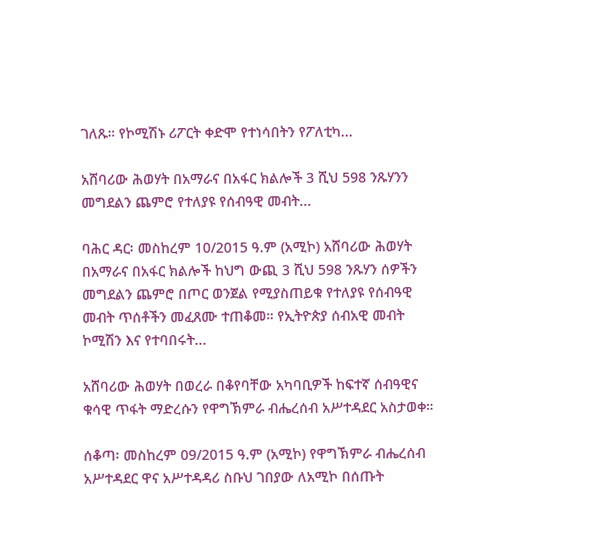ገለጹ። የኮሚሽኑ ሪፖርት ቀድሞ የተነሳበትን የፖለቲካ...

አሸባሪው ሕወሃት በአማራና በአፋር ክልሎች 3 ሺህ 598 ንጹሃንን መግደልን ጨምሮ የተለያዩ የሰብዓዊ መብት...

ባሕር ዳር፡ መስከረም 10/2015 ዓ.ም (አሚኮ) አሸባሪው ሕወሃት በአማራና በአፋር ክልሎች ከህግ ውጪ 3 ሺህ 598 ንጹሃን ሰዎችን መግደልን ጨምሮ በጦር ወንጀል የሚያስጠይቁ የተለያዩ የሰብዓዊ መብት ጥሰቶችን መፈጸሙ ተጠቆመ። የኢትዮጵያ ሰብአዊ መብት ኮሚሽን እና የተባበሩት...

አሸባሪው ሕወሃት በወረራ በቆየባቸው አካባቢዎች ከፍተኛ ሰብዓዊና ቁሳዊ ጥፋት ማድረሱን የዋግኽምራ ብሔረሰብ አሥተዳደር አስታወቀ።

ሰቆጣ፡ መስከረም 09/2015 ዓ.ም (አሚኮ) የዋግኽምራ ብሔረሰብ አሥተዳደር ዋና አሥተዳዳሪ ስቡህ ገበያው ለአሚኮ በሰጡት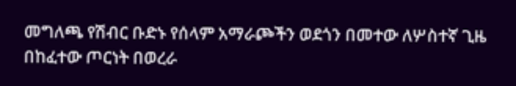መግለጫ የሽብር ቡድኑ የሰላም አማራጮችን ወደጎን በመተው ለሦስተኛ ጊዜ በከፈተው ጦርነት በወረራ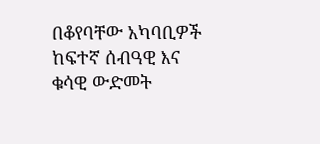በቆየባቸው አካባቢዎች ከፍተኛ ሰብዓዊ እና ቁሳዊ ውድመት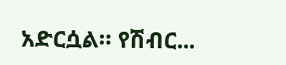አድርሷል። የሽብር...